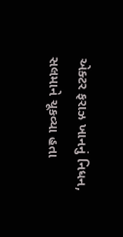એક્ટર ફરાઝ ખાનનું નિધન, સલમાને ચૂકવ્યા હતા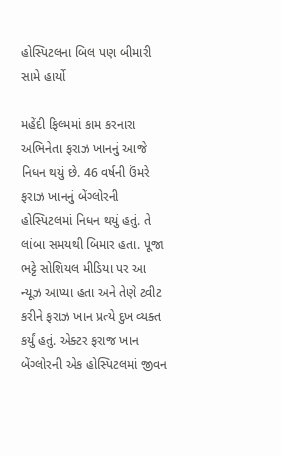હોસ્પિટલના બિલ પણ બીમારી સામે હાર્યો

મહેંદી ફિલ્મમાં કામ કરનારા અભિનેતા ફરાઝ ખાનનું આજે નિધન થયું છે. 46 વર્ષની ઉંમરે ફરાઝ ખાનનું બેંગ્લોરની હોસ્પિટલમાં નિધન થયું હતું. તે લાંબા સમયથી બિમાર હતા. પૂજા ભટ્ટે સોશિયલ મીડિયા પર આ ન્યૂઝ આપ્યા હતા અને તેણે ટ્વીટ કરીને ફરાઝ ખાન પ્રત્યે દુખ વ્યક્ત કર્યું હતું. એક્ટર ફરાજ ખાન બેંગ્લોરની એક હોસ્પિટલમાં જીવન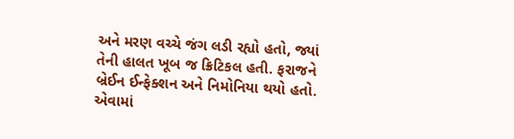અને મરણ વચ્ચે જંગ લડી રહ્યો હતો, જ્યાં તેની હાલત ખૂબ જ ક્રિટિકલ હતી. ફરાજને બ્રેઈન ઈન્ફેક્શન અને નિમોનિયા થયો હતો. એવામાં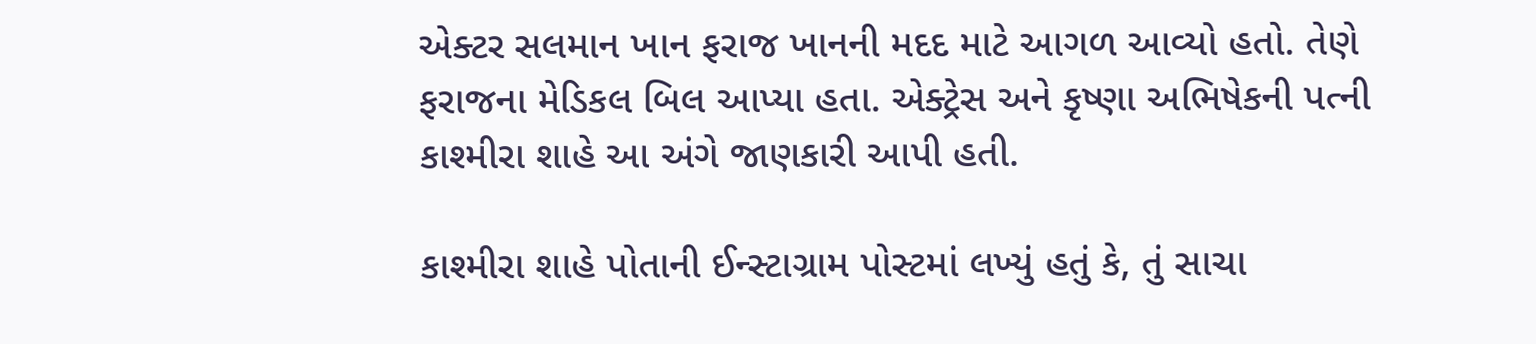એક્ટર સલમાન ખાન ફરાજ ખાનની મદદ માટે આગળ આવ્યો હતો. તેણે ફરાજના મેડિકલ બિલ આપ્યા હતા. એક્ટ્રેસ અને કૃષ્ણા અભિષેકની પત્ની કાશ્મીરા શાહે આ અંગે જાણકારી આપી હતી.

કાશ્મીરા શાહે પોતાની ઈન્સ્ટાગ્રામ પોસ્ટમાં લખ્યું હતું કે, તું સાચા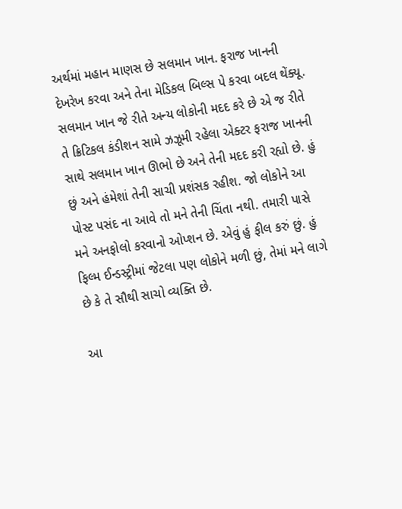અર્થમાં મહાન માણસ છે સલમાન ખાન. ફરાજ ખાનની દેખરેખ કરવા અને તેના મેડિકલ બિલ્સ પે કરવા બદલ થેંક્યૂ. સલમાન ખાન જે રીતે અન્ય લોકોની મદદ કરે છે એ જ રીતે તે ક્રિટિકલ કંડીશન સામે ઝઝૂમી રહેલા એક્ટર ફરાજ ખાનની સાથે સલમાન ખાન ઊભો છે અને તેની મદદ કરી રહ્યો છે. હું છું અને હંમેશાં તેની સાચી પ્રશંસક રહીશ. જો લોકોને આ પોસ્ટ પસંદ ના આવે તો મને તેની ચિંતા નથી. તમારી પાસે મને અનફોલો કરવાનો ઓપ્શન છે. એવું હું ફીલ કરું છું. હું ફિલ્મ ઈન્ડસ્ટ્રીમાં જેટલા પણ લોકોને મળી છું, તેમાં મને લાગે છે કે તે સૌથી સાચો વ્યક્તિ છે.

આ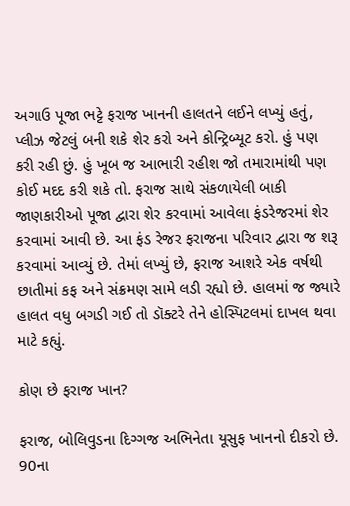અગાઉ પૂજા ભટ્ટે ફરાજ ખાનની હાલતને લઈને લખ્યું હતું, પ્લીઝ જેટલું બની શકે શેર કરો અને કોન્ટ્રિબ્યૂટ કરો. હું પણ કરી રહી છું. હું ખૂબ જ આભારી રહીશ જો તમારામાંથી પણ કોઈ મદદ કરી શકે તો. ફરાજ સાથે સંકળાયેલી બાકી જાણકારીઓ પૂજા દ્વારા શેર કરવામાં આવેલા ફંડરેજરમાં શેર કરવામાં આવી છે. આ ફંડ રેજર ફરાજના પરિવાર દ્વારા જ શરૂ કરવામાં આવ્યું છે. તેમાં લખ્યું છે, ફરાજ આશરે એક વર્ષથી છાતીમાં કફ અને સંક્રમણ સામે લડી રહ્યો છે. હાલમાં જ જ્યારે હાલત વધુ બગડી ગઈ તો ડૉક્ટરે તેને હોસ્પિટલમાં દાખલ થવા માટે કહ્યું.

કોણ છે ફરાજ ખાન?

ફરાજ, બોલિવુડના દિગ્ગજ અભિનેતા યૂસુફ ખાનનો દીકરો છે. 90ના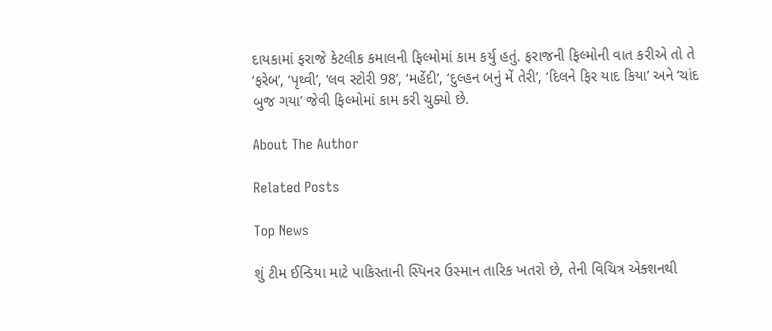દાયકામાં ફરાજે કેટલીક કમાલની ફિલ્મોમાં કામ કર્યુ હતું. ફરાજની ફિલ્મોની વાત કરીએ તો તે ‘ફરેબ’, ‘પૃથ્વી’, ‘લવ સ્ટોરી 98’, ‘મહેંદી’, ‘દુલ્હન બનું મેં તેરી’, ‘દિલને ફિર યાદ કિયા’ અને ‘ચાંદ બુજ ગયા’ જેવી ફિલ્મોમાં કામ કરી ચુક્યો છે.

About The Author

Related Posts

Top News

શું ટીમ ઈન્ડિયા માટે પાકિસ્તાની સ્પિનર ઉસ્માન તારિક ખતરો છે, તેની વિચિત્ર એક્શનથી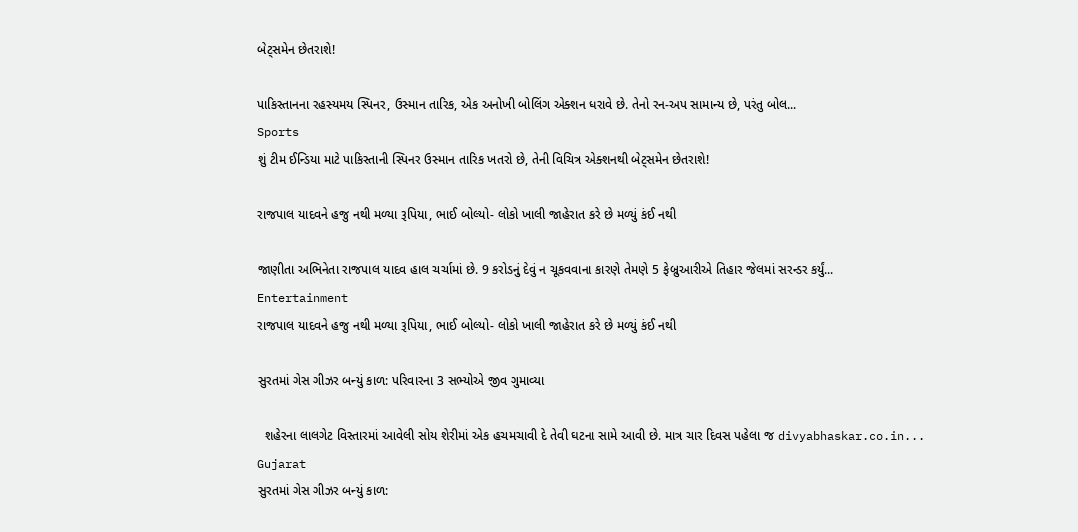બેટ્સમેન છેતરાશે!

પાકિસ્તાનના રહસ્યમય સ્પિનર, ઉસ્માન તારિક, એક અનોખી બોલિંગ એક્શન ધરાવે છે. તેનો રન-અપ સામાન્ય છે, પરંતુ બોલ...
Sports
શું ટીમ ઈન્ડિયા માટે પાકિસ્તાની સ્પિનર ઉસ્માન તારિક ખતરો છે, તેની વિચિત્ર એક્શનથી બેટ્સમેન છેતરાશે!

રાજપાલ યાદવને હજુ નથી મળ્યા રૂપિયા, ભાઈ બોલ્યો- લોકો ખાલી જાહેરાત કરે છે મળ્યું કંઈ નથી

જાણીતા અભિનેતા રાજપાલ યાદવ હાલ ચર્ચામાં છે. 9 કરોડનું દેવું ન ચૂકવવાના કારણે તેમણે 5 ફેબ્રુઆરીએ તિહાર જેલમાં સરન્ડર કર્યું...
Entertainment
રાજપાલ યાદવને હજુ નથી મળ્યા રૂપિયા, ભાઈ બોલ્યો- લોકો ખાલી જાહેરાત કરે છે મળ્યું કંઈ નથી

સુરતમાં ગેસ ગીઝર બન્યું કાળ: પરિવારના 3 સભ્યોએ જીવ ગુમાવ્યા

  શહેરના લાલગેટ વિસ્તારમાં આવેલી સોય શેરીમાં એક હચમચાવી દે તેવી ઘટના સામે આવી છે. માત્ર ચાર દિવસ પહેલા જ divyabhaskar.co.in...
Gujarat
સુરતમાં ગેસ ગીઝર બન્યું કાળ: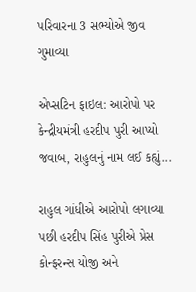પરિવારના 3 સભ્યોએ જીવ ગુમાવ્યા

એપ્સટિન ફાઇલ: આરોપો પર કેન્દ્રીયમંત્રી હરદીપ પુરી આપ્યો જવાબ, રાહુલનું નામ લઈ કહ્યું...

રાહુલ ગાંધીએ આરોપો લગાવ્યા પછી હરદીપ સિંહ પુરીએ પ્રેસ કોન્ફરન્સ યોજી અને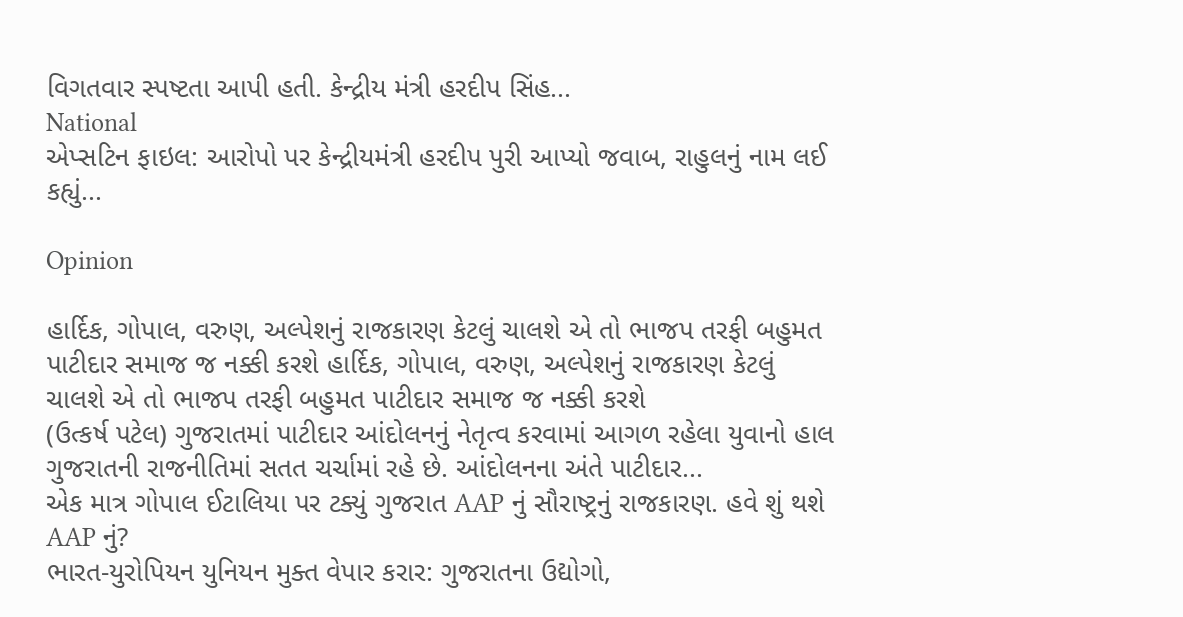વિગતવાર સ્પષ્ટતા આપી હતી. કેન્દ્રીય મંત્રી હરદીપ સિંહ...
National
એપ્સટિન ફાઇલ: આરોપો પર કેન્દ્રીયમંત્રી હરદીપ પુરી આપ્યો જવાબ, રાહુલનું નામ લઈ કહ્યું...

Opinion

હાર્દિક, ગોપાલ, વરુણ, અલ્પેશનું રાજકારણ કેટલું ચાલશે એ તો ભાજપ તરફી બહુમત પાટીદાર સમાજ જ નક્કી કરશે હાર્દિક, ગોપાલ, વરુણ, અલ્પેશનું રાજકારણ કેટલું ચાલશે એ તો ભાજપ તરફી બહુમત પાટીદાર સમાજ જ નક્કી કરશે
(ઉત્કર્ષ પટેલ) ગુજરાતમાં પાટીદાર આંદોલનનું નેતૃત્વ કરવામાં આગળ રહેલા યુવાનો હાલ ગુજરાતની રાજનીતિમાં સતત ચર્ચામાં રહે છે. આંદોલનના અંતે પાટીદાર...
એક માત્ર ગોપાલ ઈટાલિયા પર ટક્યું ગુજરાત AAP નું સૌરાષ્ટ્રનું રાજકારણ. હવે શું થશે AAP નું?
ભારત-યુરોપિયન યુનિયન મુક્ત વેપાર કરાર: ગુજરાતના ઉદ્યોગો,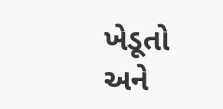ખેડૂતો અને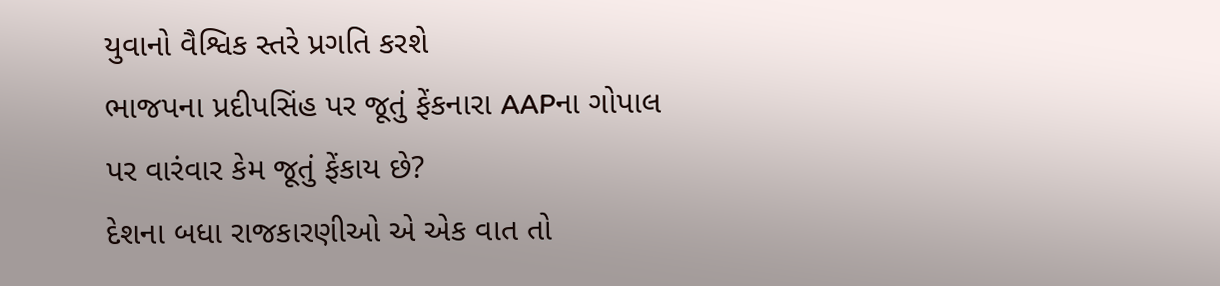યુવાનો વૈશ્વિક સ્તરે પ્રગતિ કરશે
ભાજપના પ્રદીપસિંહ પર જૂતું ફેંકનારા AAPના ગોપાલ પર વારંવાર કેમ જૂતું ફેંકાય છે?
દેશના બધા રાજકારણીઓ એ એક વાત તો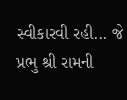સ્વીકારવી રહી... જે પ્રભુ શ્રી રામની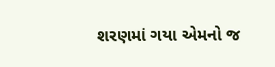શરણમાં ગયા એમનો જ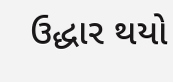ઉદ્ધાર થયો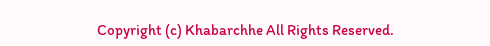Copyright (c) Khabarchhe All Rights Reserved.